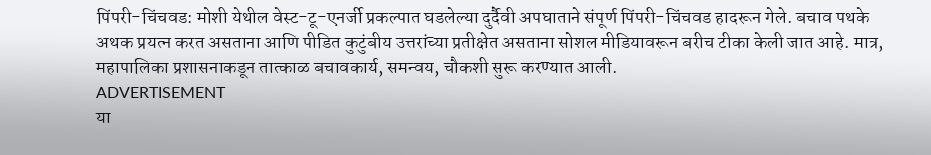पिंपरी-चिंचवड: मोशी येथील वेस्ट-टू-एनर्जी प्रकल्पात घडलेल्या दुर्दैवी अपघाताने संपूर्ण पिंपरी-चिंचवड हादरून गेले. बचाव पथके अथक प्रयत्न करत असताना आणि पीडित कुटुंबीय उत्तरांच्या प्रतीक्षेत असताना सोशल मीडियावरून बरीच टीका केली जात आहे. मात्र, महापालिका प्रशासनाकडून तात्काळ बचावकार्य, समन्वय, चौकशी सुरू करण्यात आली.
ADVERTISEMENT
या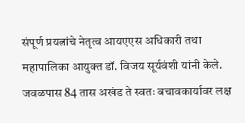संपूर्ण प्रयत्नांचे नेतृत्व आयएएस अधिकारी तथा महापालिका आयुक्त डॉ. विजय सूर्यवंशी यांनी केले. जवळपास 84 तास अखंड ते स्वतः बचावकार्यावर लक्ष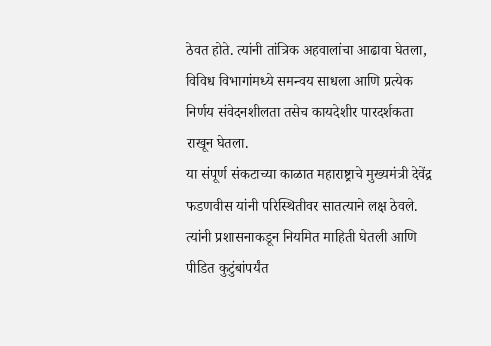ठेवत होते. त्यांनी तांत्रिक अहवालांचा आढावा घेतला, विविध विभागांमध्ये समन्वय साधला आणि प्रत्येक निर्णय संवेदनशीलता तसेच कायदेशीर पारदर्शकता राखून घेतला.
या संपूर्ण संकटाच्या काळात महाराष्ट्राचे मुख्यमंत्री देवेंद्र फडणवीस यांनी परिस्थितीवर सातत्याने लक्ष ठेवले. त्यांनी प्रशासनाकडून नियमित माहिती घेतली आणि पीडित कुटुंबांपर्यंत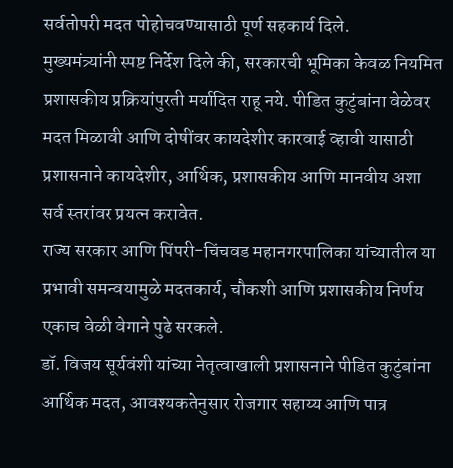सर्वतोपरी मदत पोहोचवण्यासाठी पूर्ण सहकार्य दिले.
मुख्यमंत्र्यांनी स्पष्ट निर्देश दिले की, सरकारची भूमिका केवळ नियमित प्रशासकीय प्रक्रियांपुरती मर्यादित राहू नये. पीडित कुटुंबांना वेळेवर मदत मिळावी आणि दोषींवर कायदेशीर कारवाई व्हावी यासाठी प्रशासनाने कायदेशीर, आर्थिक, प्रशासकीय आणि मानवीय अशा सर्व स्तरांवर प्रयत्न करावेत.
राज्य सरकार आणि पिंपरी-चिंचवड महानगरपालिका यांच्यातील या प्रभावी समन्वयामुळे मदतकार्य, चौकशी आणि प्रशासकीय निर्णय एकाच वेळी वेगाने पुढे सरकले.
डॉ. विजय सूर्यवंशी यांच्या नेतृत्वाखाली प्रशासनाने पीडित कुटुंबांना आर्थिक मदत, आवश्यकतेनुसार रोजगार सहाय्य आणि पात्र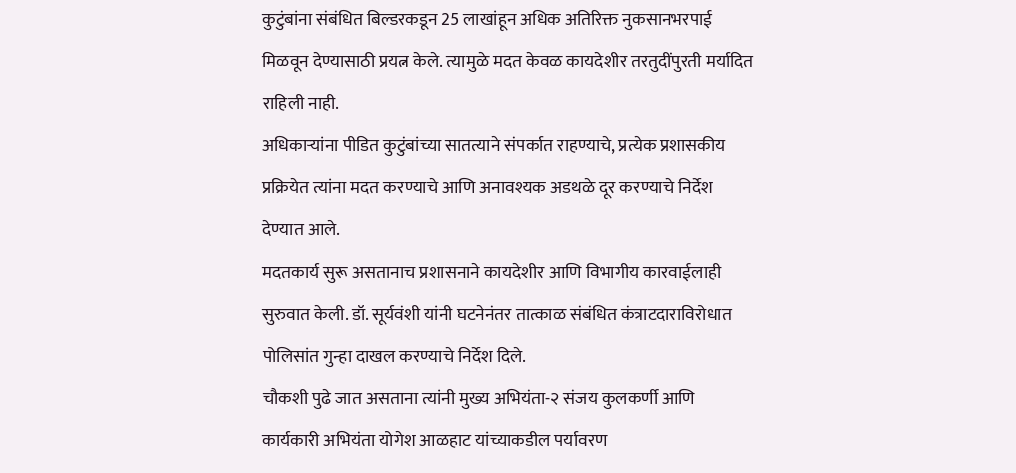कुटुंबांना संबंधित बिल्डरकडून 25 लाखांहून अधिक अतिरिक्त नुकसानभरपाई मिळवून देण्यासाठी प्रयत्न केले. त्यामुळे मदत केवळ कायदेशीर तरतुदींपुरती मर्यादित राहिली नाही.
अधिकाऱ्यांना पीडित कुटुंबांच्या सातत्याने संपर्कात राहण्याचे, प्रत्येक प्रशासकीय प्रक्रियेत त्यांना मदत करण्याचे आणि अनावश्यक अडथळे दूर करण्याचे निर्देश देण्यात आले.
मदतकार्य सुरू असतानाच प्रशासनाने कायदेशीर आणि विभागीय कारवाईलाही सुरुवात केली. डॉ. सूर्यवंशी यांनी घटनेनंतर तात्काळ संबंधित कंत्राटदाराविरोधात पोलिसांत गुन्हा दाखल करण्याचे निर्देश दिले.
चौकशी पुढे जात असताना त्यांनी मुख्य अभियंता-२ संजय कुलकर्णी आणि कार्यकारी अभियंता योगेश आळहाट यांच्याकडील पर्यावरण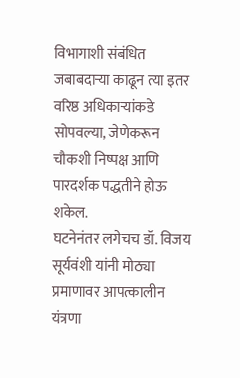विभागाशी संबंधित जबाबदाऱ्या काढून त्या इतर वरिष्ठ अधिकाऱ्यांकडे सोपवल्या, जेणेकरून चौकशी निष्पक्ष आणि पारदर्शक पद्धतीने होऊ शकेल.
घटनेनंतर लगेचच डॉ. विजय सूर्यवंशी यांनी मोठ्या प्रमाणावर आपत्कालीन यंत्रणा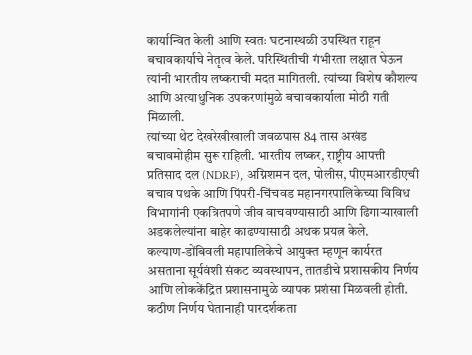कार्यान्वित केली आणि स्वतः घटनास्थळी उपस्थित राहून बचावकार्याचे नेतृत्व केले. परिस्थितीची गंभीरता लक्षात घेऊन त्यांनी भारतीय लष्कराची मदत मागितली. त्यांच्या विशेष कौशल्य आणि अत्याधुनिक उपकरणांमुळे बचावकार्याला मोठी गती मिळाली.
त्यांच्या थेट देखरेखीखाली जवळपास 84 तास अखंड बचावमोहीम सुरू राहिली. भारतीय लष्कर, राष्ट्रीय आपत्ती प्रतिसाद दल (NDRF), अग्निशमन दल, पोलीस, पीएमआरडीएची बचाव पथके आणि पिंपरी-चिंचवड महानगरपालिकेच्या विविध विभागांनी एकत्रितपणे जीव वाचवण्यासाठी आणि ढिगाऱ्याखाली अडकलेल्यांना बाहेर काढण्यासाठी अथक प्रयत्न केले.
कल्याण-डोंबिवली महापालिकेचे आयुक्त म्हणून कार्यरत असताना सूर्यवंशी संकट व्यवस्थापन, तातडीचे प्रशासकीय निर्णय आणि लोककेंद्रित प्रशासनामुळे व्यापक प्रशंसा मिळवली होती. कठीण निर्णय घेतानाही पारदर्शकता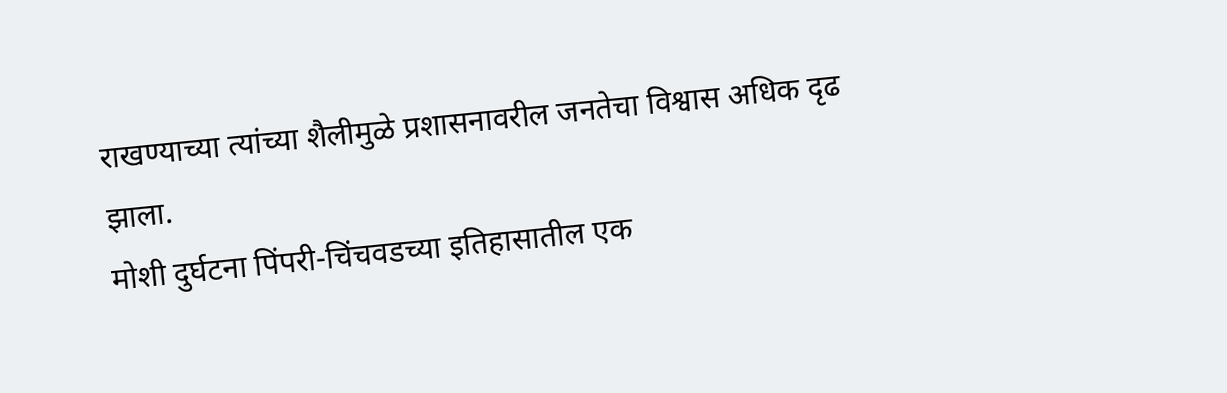राखण्याच्या त्यांच्या शैलीमुळे प्रशासनावरील जनतेचा विश्वास अधिक दृढ झाला.
मोशी दुर्घटना पिंपरी-चिंचवडच्या इतिहासातील एक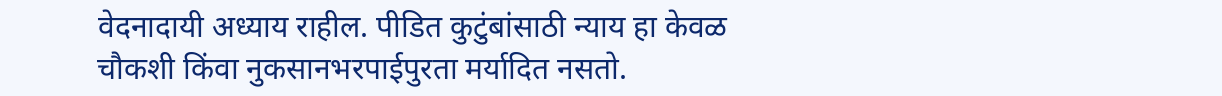वेदनादायी अध्याय राहील. पीडित कुटुंबांसाठी न्याय हा केवळ चौकशी किंवा नुकसानभरपाईपुरता मर्यादित नसतो.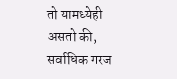तो यामध्येही असतो की, सर्वाधिक गरज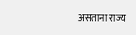असताना राज्य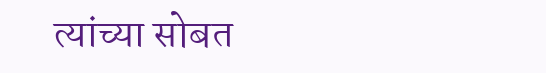त्यांच्या सोबत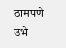ठामपणे उभे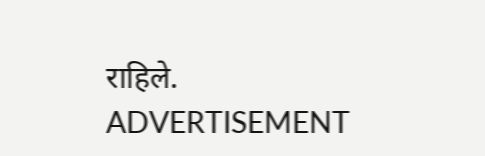राहिले.
ADVERTISEMENT